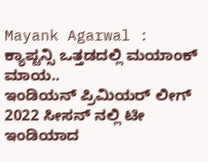Mayank Agarwal : ಕ್ಯಾಪ್ಟನ್ಸಿ ಒತ್ತಡದಲ್ಲಿ ಮಯಾಂಕ್ ಮಾಯ..
ಇಂಡಿಯನ್ ಪ್ರಿಮಿಯರ್ ಲೀಗ್ 2022 ಸೀಸನ್ ನಲ್ಲಿ ಟೀ ಇಂಡಿಯಾದ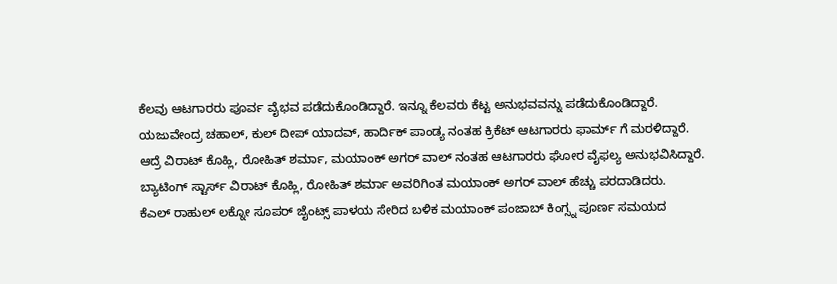ಕೆಲವು ಆಟಗಾರರು ಪೂರ್ವ ವೈಭವ ಪಡೆದುಕೊಂಡಿದ್ದಾರೆ. ಇನ್ನೂ ಕೆಲವರು ಕೆಟ್ಟ ಅನುಭವವನ್ನು ಪಡೆದುಕೊಂಡಿದ್ದಾರೆ.
ಯಜುವೇಂದ್ರ ಚಹಾಲ್, ಕುಲ್ ದೀಪ್ ಯಾದವ್, ಹಾರ್ದಿಕ್ ಪಾಂಡ್ಯ ನಂತಹ ಕ್ರಿಕೆಟ್ ಆಟಗಾರರು ಫಾರ್ಮ್ ಗೆ ಮರಳಿದ್ದಾರೆ.
ಆದ್ರೆ ವಿರಾಟ್ ಕೊಹ್ಲಿ, ರೋಹಿತ್ ಶರ್ಮಾ, ಮಯಾಂಕ್ ಅಗರ್ ವಾಲ್ ನಂತಹ ಆಟಗಾರರು ಘೋರ ವೈಫಲ್ಯ ಅನುಭವಿಸಿದ್ದಾರೆ.
ಬ್ಯಾಟಿಂಗ್ ಸ್ಟಾರ್ಸ್ ವಿರಾಟ್ ಕೊಹ್ಲಿ, ರೋಹಿತ್ ಶರ್ಮಾ ಅವರಿಗಿಂತ ಮಯಾಂಕ್ ಅಗರ್ ವಾಲ್ ಹೆಚ್ಚು ಪರದಾಡಿದರು.
ಕೆಎಲ್ ರಾಹುಲ್ ಲಕ್ನೋ ಸೂಪರ್ ಜೈಂಟ್ಸ್ ಪಾಳಯ ಸೇರಿದ ಬಳಿಕ ಮಯಾಂಕ್ ಪಂಜಾಬ್ ಕಿಂಗ್ಸ್ನ ಪೂರ್ಣ ಸಮಯದ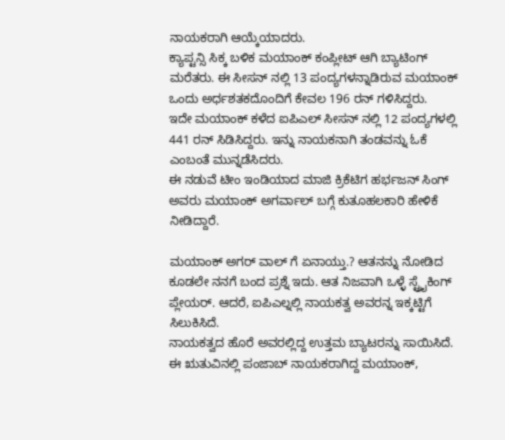ನಾಯಕರಾಗಿ ಆಯ್ಕೆಯಾದರು.
ಕ್ಯಾಪ್ಟನ್ಸಿ ಸಿಕ್ಕ ಬಳಿಕ ಮಯಾಂಕ್ ಕಂಪ್ಲೀಟ್ ಆಗಿ ಬ್ಯಾಟಿಂಗ್ ಮರೆತರು. ಈ ಸೀಸನ್ ನಲ್ಲಿ 13 ಪಂದ್ಯಗಳನ್ನಾಡಿರುವ ಮಯಾಂಕ್ ಒಂದು ಅರ್ಧಶತಕದೊಂದಿಗೆ ಕೇವಲ 196 ರನ್ ಗಳಿಸಿದ್ದರು.
ಇದೇ ಮಯಾಂಕ್ ಕಳೆದ ಐಪಿಎಲ್ ಸೀಸನ್ ನಲ್ಲಿ 12 ಪಂದ್ಯಗಳಲ್ಲಿ 441 ರನ್ ಸಿಡಿಸಿದ್ದರು. ಇನ್ನು ನಾಯಕನಾಗಿ ತಂಡವನ್ನು ಓಕೆ ಎಂಬಂತೆ ಮುನ್ನಡೆಸಿದರು.
ಈ ನಡುವೆ ಟೀಂ ಇಂಡಿಯಾದ ಮಾಜಿ ಕ್ರಿಕೆಟಿಗ ಹರ್ಭಜನ್ ಸಿಂಗ್ ಅವರು ಮಯಾಂಕ್ ಅಗರ್ವಾಲ್ ಬಗ್ಗೆ ಕುತೂಹಲಕಾರಿ ಹೇಳಿಕೆ ನೀಡಿದ್ದಾರೆ.

ಮಯಾಂಕ್ ಅಗರ್ ವಾಲ್ ಗೆ ಏನಾಯ್ತು.? ಆತನನ್ನು ನೋಡಿದ ಕೂಡಲೇ ನನಗೆ ಬಂದ ಪ್ರಶ್ನೆ ಇದು. ಆತ ನಿಜವಾಗಿ ಒಳ್ಳೆ ಸ್ಟ್ರೈಕಿಂಗ್ ಪ್ಲೇಯರ್. ಆದರೆ, ಐಪಿಎಲ್ನಲ್ಲಿ ನಾಯಕತ್ವ ಅವರನ್ನ ಇಕ್ಕಟ್ಟಿಗೆ ಸಿಲುಕಿಸಿದೆ.
ನಾಯಕತ್ವದ ಹೊರೆ ಅವರಲ್ಲಿದ್ದ ಉತ್ತಮ ಬ್ಯಾಟರನ್ನು ಸಾಯಿಸಿದೆ. ಈ ಋತುವಿನಲ್ಲಿ ಪಂಜಾಬ್ ನಾಯಕರಾಗಿದ್ದ ಮಯಾಂಕ್,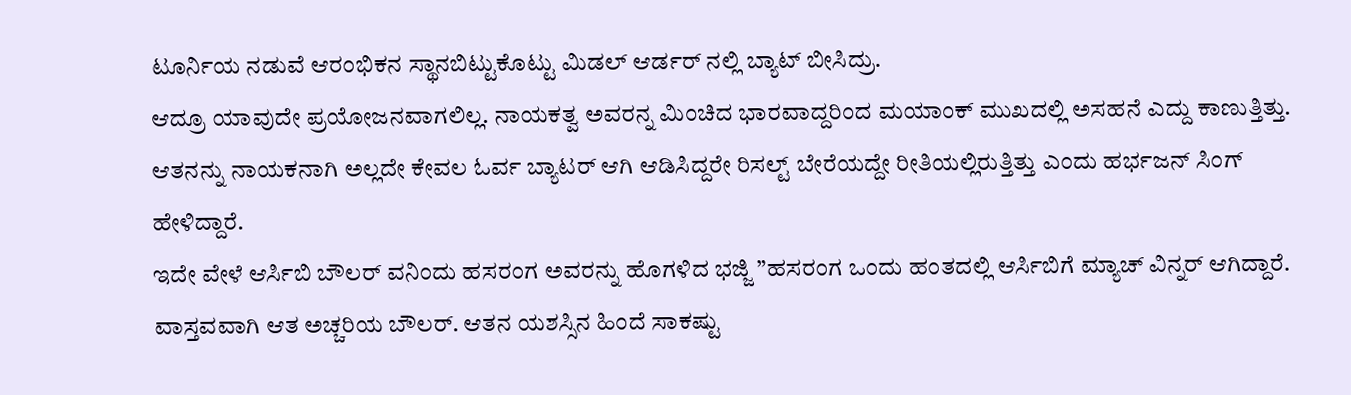ಟೂರ್ನಿಯ ನಡುವೆ ಆರಂಭಿಕನ ಸ್ಥಾನಬಿಟ್ಟುಕೊಟ್ಟು ಮಿಡಲ್ ಆರ್ಡರ್ ನಲ್ಲಿ ಬ್ಯಾಟ್ ಬೀಸಿದ್ರು.
ಆದ್ರೂ ಯಾವುದೇ ಪ್ರಯೋಜನವಾಗಲಿಲ್ಲ. ನಾಯಕತ್ವ ಅವರನ್ನ ಮಿಂಚಿದ ಭಾರವಾದ್ದರಿಂದ ಮಯಾಂಕ್ ಮುಖದಲ್ಲಿ ಅಸಹನೆ ಎದ್ದು ಕಾಣುತ್ತಿತ್ತು.
ಆತನನ್ನು ನಾಯಕನಾಗಿ ಅಲ್ಲದೇ ಕೇವಲ ಓರ್ವ ಬ್ಯಾಟರ್ ಆಗಿ ಆಡಿಸಿದ್ದರೇ ರಿಸಲ್ಟ್ ಬೇರೆಯದ್ದೇ ರೀತಿಯಲ್ಲಿರುತ್ತಿತ್ತು ಎಂದು ಹರ್ಭಜನ್ ಸಿಂಗ್ ಹೇಳಿದ್ದಾರೆ.
ಇದೇ ವೇಳೆ ಆರ್ಸಿಬಿ ಬೌಲರ್ ವನಿಂದು ಹಸರಂಗ ಅವರನ್ನು ಹೊಗಳಿದ ಭಜ್ಜಿ ”ಹಸರಂಗ ಒಂದು ಹಂತದಲ್ಲಿ ಆರ್ಸಿಬಿಗೆ ಮ್ಯಾಚ್ ವಿನ್ನರ್ ಆಗಿದ್ದಾರೆ.
ವಾಸ್ತವವಾಗಿ ಆತ ಅಚ್ಚರಿಯ ಬೌಲರ್. ಆತನ ಯಶಸ್ಸಿನ ಹಿಂದೆ ಸಾಕಷ್ಟು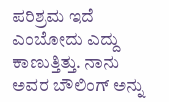ಪರಿಶ್ರಮ ಇದೆ ಎಂಬೋದು ಎದ್ದು ಕಾಣುತ್ತಿತ್ತು. ನಾನು ಅವರ ಬೌಲಿಂಗ್ ಅನ್ನು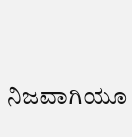ನಿಜವಾಗಿಯೂ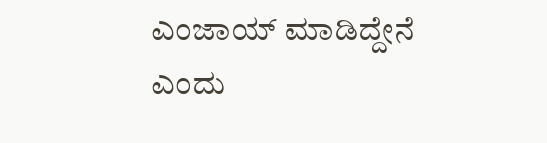ಎಂಜಾಯ್ ಮಾಡಿದ್ದೇನೆ ಎಂದು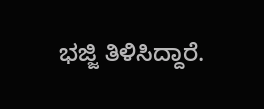ಭಜ್ಜಿ ತಿಳಿಸಿದ್ದಾರೆ.